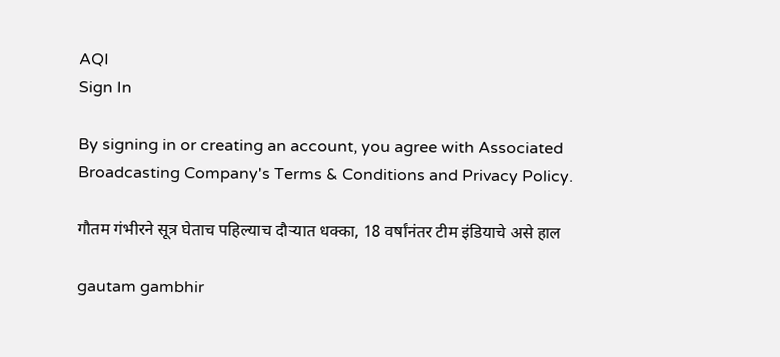AQI
Sign In

By signing in or creating an account, you agree with Associated Broadcasting Company's Terms & Conditions and Privacy Policy.

गौतम गंभीरने सूत्र घेताच पहिल्याच दौऱ्यात धक्का, 18 वर्षांनंतर टीम इंडियाचे असे हाल

gautam gambhir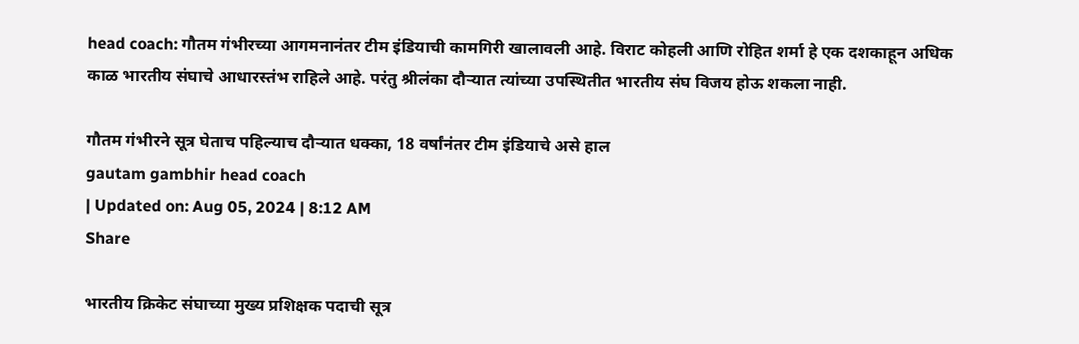head coach: गौतम गंभीरच्या आगमनानंतर टीम इंडियाची कामगिरी खालावली आहे. विराट कोहली आणि रोहित शर्मा हे एक दशकाहून अधिक काळ भारतीय संघाचे आधारस्तंभ राहिले आहे. परंतु श्रीलंका दौऱ्यात त्यांच्या उपस्थितीत भारतीय संघ विजय होऊ शकला नाही.

गौतम गंभीरने सूत्र घेताच पहिल्याच दौऱ्यात धक्का, 18 वर्षांनंतर टीम इंडियाचे असे हाल
gautam gambhir head coach
| Updated on: Aug 05, 2024 | 8:12 AM
Share

भारतीय क्रिकेट संघाच्या मुख्य प्रशिक्षक पदाची सूत्र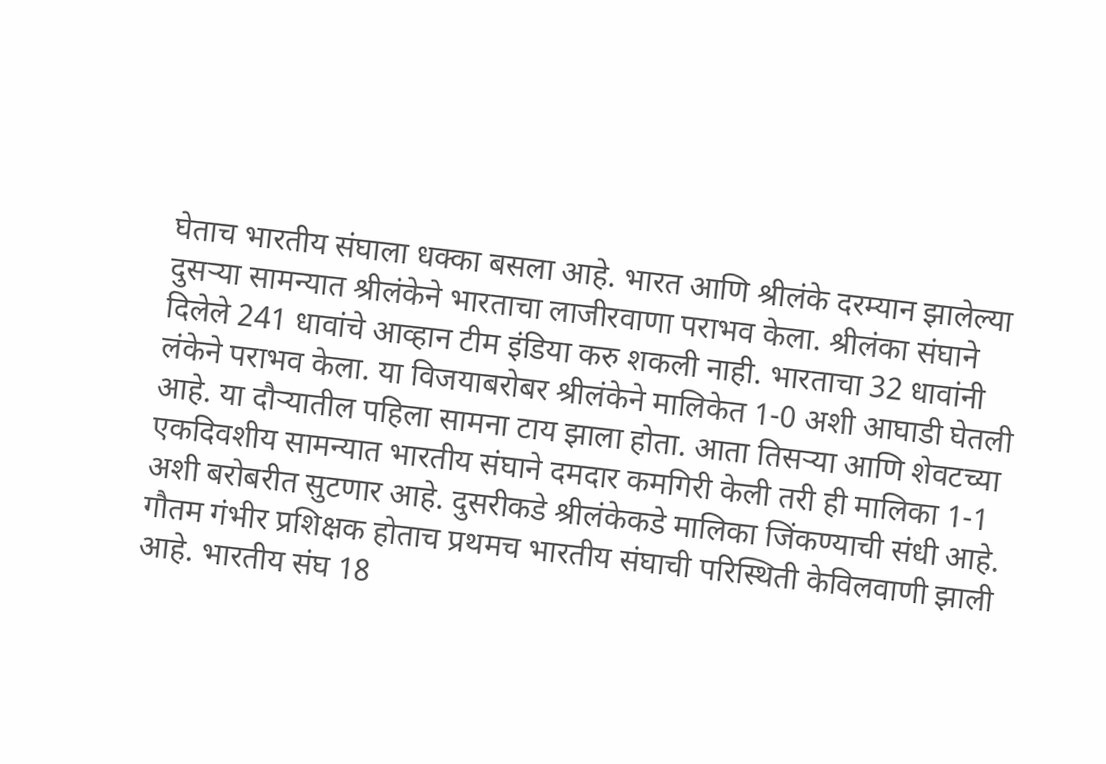घेताच भारतीय संघाला धक्का बसला आहे. भारत आणि श्रीलंके दरम्यान झालेल्या दुसऱ्या सामन्यात श्रीलंकेने भारताचा लाजीरवाणा पराभव केला. श्रीलंका संघाने दिलेले 241 धावांचे आव्हान टीम इंडिया करु शकली नाही. भारताचा 32 धावांनी लंकेने पराभव केला. या विजयाबरोबर श्रीलंकेने मालिकेत 1-0 अशी आघाडी घेतली आहे. या दौऱ्यातील पहिला सामना टाय झाला होता. आता तिसऱ्या आणि शेवटच्या एकदिवशीय सामन्यात भारतीय संघाने दमदार कमगिरी केली तरी ही मालिका 1-1 अशी बरोबरीत सुटणार आहे. दुसरीकडे श्रीलंकेकडे मालिका जिंकण्याची संधी आहे. गौतम गंभीर प्रशिक्षक होताच प्रथमच भारतीय संघाची परिस्थिती केविलवाणी झाली आहे. भारतीय संघ 18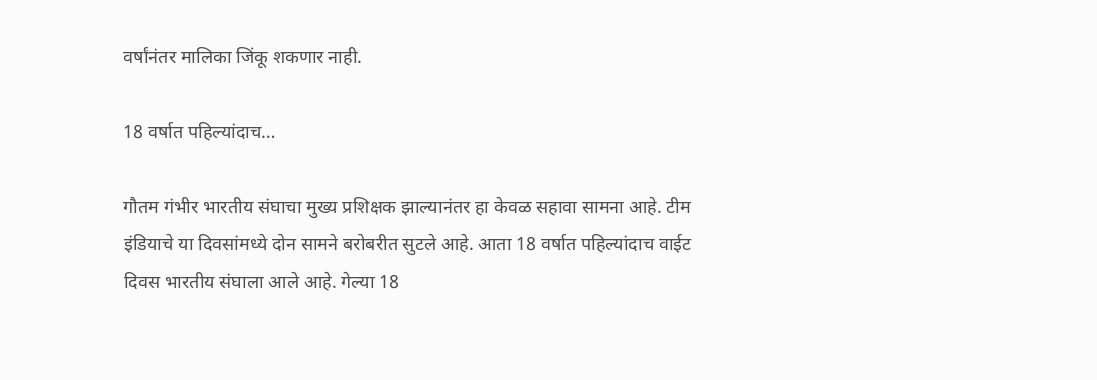वर्षांनंतर मालिका जिंकू शकणार नाही.

18 वर्षात पहिल्यांदाच…

गौतम गंभीर भारतीय संघाचा मुख्य प्रशिक्षक झाल्यानंतर हा केवळ सहावा सामना आहे. टीम इंडियाचे या दिवसांमध्ये दोन सामने बरोबरीत सुटले आहे. आता 18 वर्षात पहिल्यांदाच वाईट दिवस भारतीय संघाला आले आहे. गेल्या 18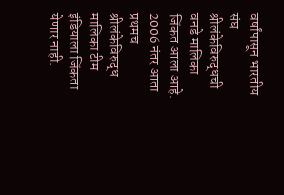वर्षांपासून भारतीय संघ श्रीलंकेविरुद्धची वनडे मालिका जिंकत आला आहे. 2006 नंतर आता प्रथमच श्रीलंकेविरुद्ध मालिका टीम इंडियाला जिंकता येणार नाही.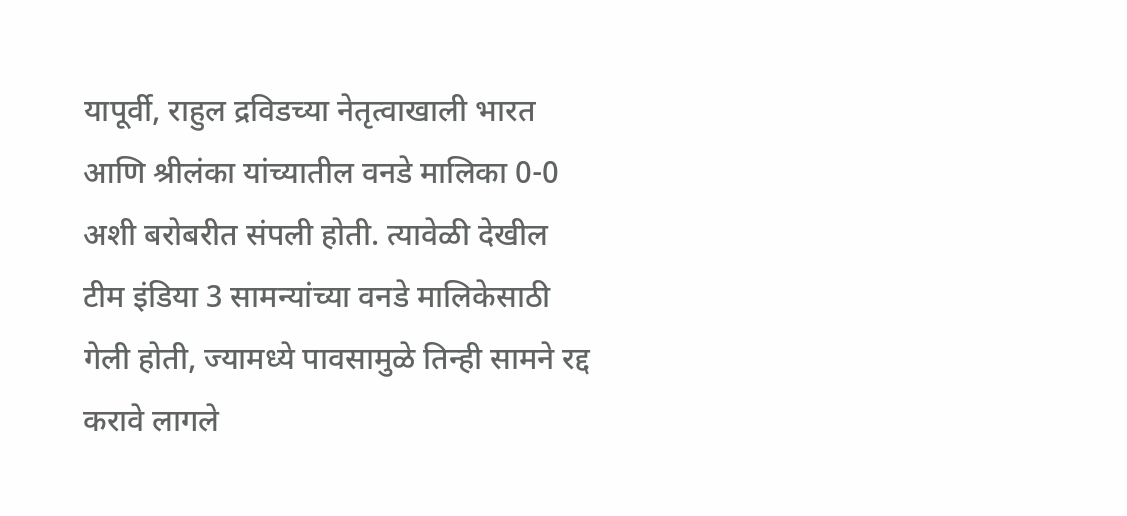यापूर्वी, राहुल द्रविडच्या नेतृत्वाखाली भारत आणि श्रीलंका यांच्यातील वनडे मालिका 0-0 अशी बरोबरीत संपली होती. त्यावेळी देखील टीम इंडिया 3 सामन्यांच्या वनडे मालिकेसाठी गेली होती, ज्यामध्ये पावसामुळे तिन्ही सामने रद्द करावे लागले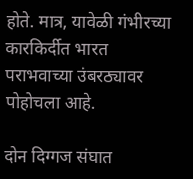होते. मात्र, यावेळी गंभीरच्या कारकिर्दीत भारत पराभवाच्या उंबरठ्यावर पोहोचला आहे.

दोन दिग्गज संघात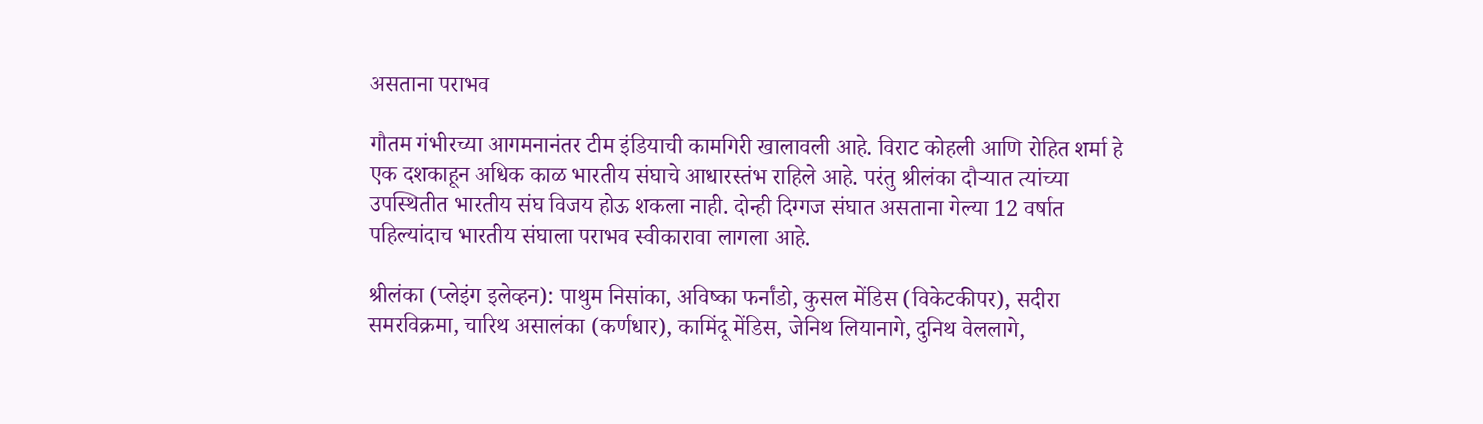असताना पराभव

गौतम गंभीरच्या आगमनानंतर टीम इंडियाची कामगिरी खालावली आहे. विराट कोहली आणि रोहित शर्मा हे एक दशकाहून अधिक काळ भारतीय संघाचे आधारस्तंभ राहिले आहे. परंतु श्रीलंका दौऱ्यात त्यांच्या उपस्थितीत भारतीय संघ विजय होऊ शकला नाही. दोन्ही दिग्गज संघात असताना गेल्या 12 वर्षात पहिल्यांदाच भारतीय संघाला पराभव स्वीकारावा लागला आहे.

श्रीलंका (प्लेइंग इलेव्हन): पाथुम निसांका, अविष्का फर्नांडो, कुसल मेंडिस (विकेटकीपर), सदीरा समरविक्रमा, चारिथ असालंका (कर्णधार), कामिंदू मेंडिस, जेनिथ लियानागे, दुनिथ वेललागे,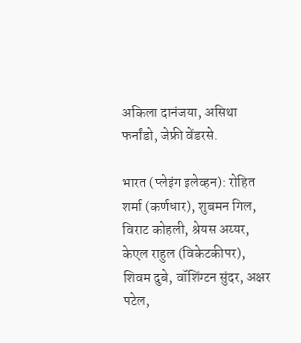अकिला दानंजया, असिथा फर्नांडो, जेफ्री वेंडरसे.

भारत (प्लेइंग इलेव्हन): रोहित शर्मा (कर्णधार), शुबमन गिल, विराट कोहली, श्रेयस अय्यर, केएल राहुल (विकेटकीपर), शिवम दुबे, वॉशिंग्टन सुंदर, अक्षर पटेल,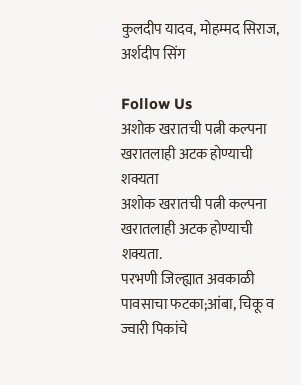कुलदीप यादव, मोहम्मद सिराज, अर्शदीप सिंग

Follow Us
अशोक खरातची पत्नी कल्पना खरातलाही अटक होण्याची शक्यता
अशोक खरातची पत्नी कल्पना खरातलाही अटक होण्याची शक्यता.
परभणी जिल्ह्यात अवकाळी पावसाचा फटका;आंबा, चिकू व ज्वारी पिकांचे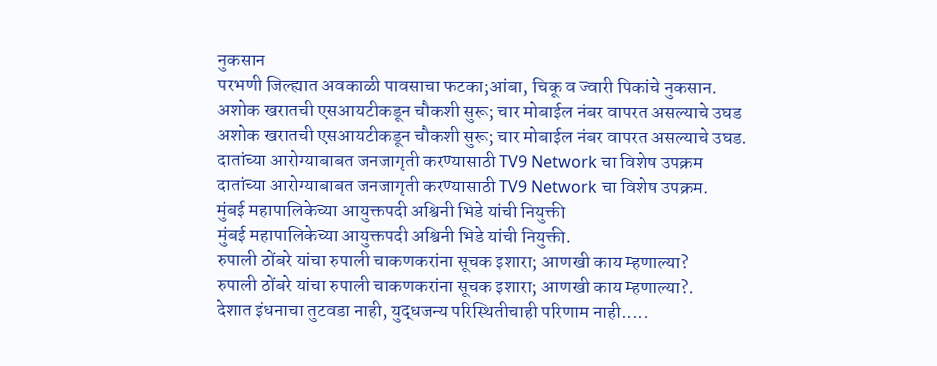नुकसान
परभणी जिल्ह्यात अवकाळी पावसाचा फटका;आंबा, चिकू व ज्वारी पिकांचे नुकसान.
अशोक खरातची एसआयटीकडून चौकशी सुरू; चार मोबाईल नंबर वापरत असल्याचे उघड
अशोक खरातची एसआयटीकडून चौकशी सुरू; चार मोबाईल नंबर वापरत असल्याचे उघड.
दातांच्या आरोग्याबाबत जनजागृती करण्यासाठी TV9 Network चा विशेष उपक्रम
दातांच्या आरोग्याबाबत जनजागृती करण्यासाठी TV9 Network चा विशेष उपक्रम.
मुंबई महापालिकेच्या आयुक्तपदी अश्विनी भिडे यांची नियुक्ती
मुंबई महापालिकेच्या आयुक्तपदी अश्विनी भिडे यांची नियुक्ती.
रुपाली ठोंबरे यांचा रुपाली चाकणकरांना सूचक इशारा; आणखी काय म्हणाल्या?
रुपाली ठोंबरे यांचा रुपाली चाकणकरांना सूचक इशारा; आणखी काय म्हणाल्या?.
देशात इंधनाचा तुटवडा नाही, युद्धजन्य परिस्थितीचाही परिणाम नाही.....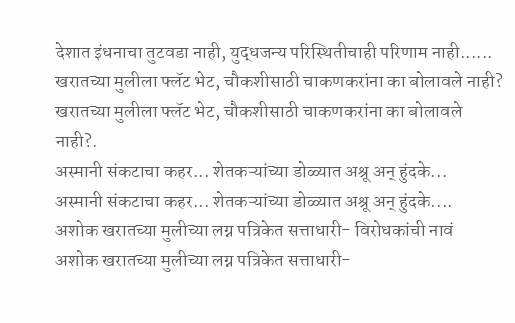देशात इंधनाचा तुटवडा नाही, युद्धजन्य परिस्थितीचाही परिणाम नाही......
खरातच्या मुलीला फ्लॅट भेट, चौकशीसाठी चाकणकरांना का बोलावले नाही?
खरातच्या मुलीला फ्लॅट भेट, चौकशीसाठी चाकणकरांना का बोलावले नाही?.
अस्मानी संकटाचा कहर... शेतकऱ्यांच्या डोळ्यात अश्रू अन् हुंदके...
अस्मानी संकटाचा कहर... शेतकऱ्यांच्या डोळ्यात अश्रू अन् हुंदके....
अशोक खरातच्या मुलीच्या लग्न पत्रिकेत सत्ताधारी- विरोधकांची नावं
अशोक खरातच्या मुलीच्या लग्न पत्रिकेत सत्ताधारी-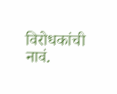विरोधकांची नावं.